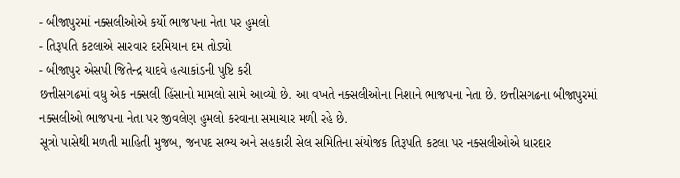- બીજાપુરમાં નક્સલીઓએ કર્યો ભાજપના નેતા પર હુમલો
- તિરૂપતિ કટલાએ સારવાર દરમિયાન દમ તોડ્યો
- બીજાપુર એસપી જિતેન્દ્ર યાદવે હત્યાકાંડની પુષ્ટિ કરી
છત્તીસગઢમાં વધુ એક નક્સલી હિંસાનો મામલો સામે આવ્યો છે. આ વખતે નક્સલીઓના નિશાને ભાજપના નેતા છે. છત્તીસગઢના બીજાપુરમાં નક્સલીઓ ભાજપના નેતા પર જીવલેણ હુમલો કરવાના સમાચાર મળી રહે છે.
સૂત્રો પાસેથી મળતી માહિતી મુજબ, જનપદ સભ્ય અને સહકારી સેલ સમિતિના સંયોજક તિરૂપતિ કટલા પર નક્સલીઓએ ધારદાર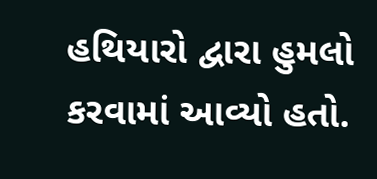હથિયારો દ્વારા હુમલો કરવામાં આવ્યો હતો.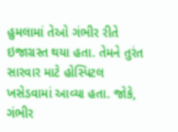હુમલામાં તેઓ ગંભીર રીતે ઇજાગ્રસ્ત થયા હતા. તેમને તુરંત સારવાર માટે હોસ્પિટલ ખસેડવામાં આવ્યા હતા. જોકે, ગંભીર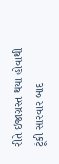રીતે ઇજાગ્રસ્ત થયા હોવાથી ટૂંકી સારવાર બાદ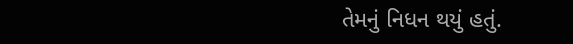તેમનું નિધન થયું હતું.